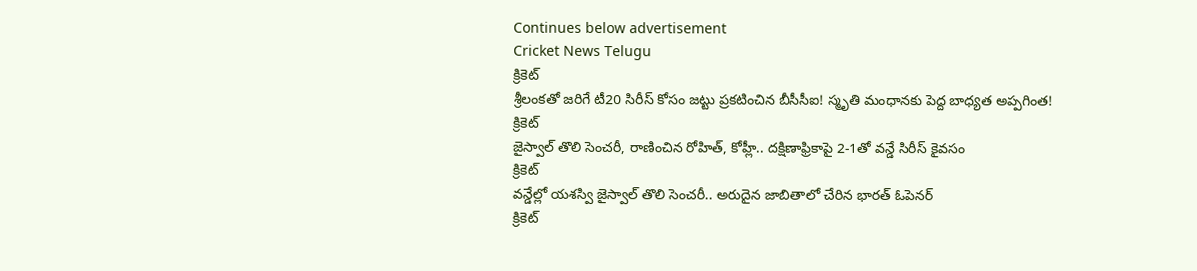Continues below advertisement
Cricket News Telugu
క్రికెట్
శ్రీలంకతో జరిగే టీ20 సిరీస్ కోసం జట్టు ప్రకటించిన బీసీసీఐ! స్మృతి మంధానకు పెద్ద బాధ్యత అప్పగింత!
క్రికెట్
జైస్వాల్ తొలి సెంచరీ, రాణించిన రోహిత్, కోహ్లీ.. దక్షిణాఫ్రికాపై 2-1తో వన్డే సిరీస్ కైవసం
క్రికెట్
వన్డేల్లో యశస్వి జైస్వాల్ తొలి సెంచరీ.. అరుదైన జాబితాలో చేరిన భారత్ ఓపెనర్
క్రికెట్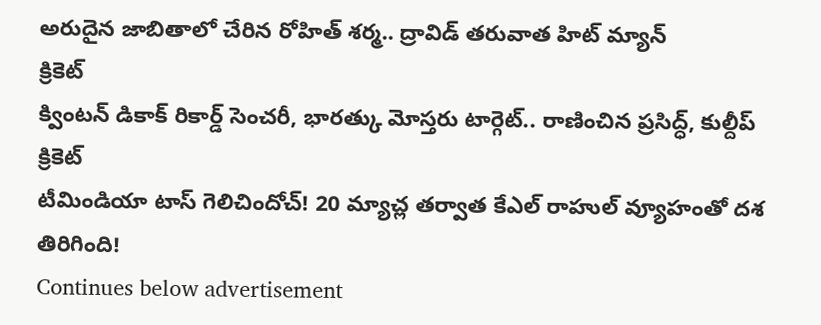అరుదైన జాబితాలో చేరిన రోహిత్ శర్మ.. ద్రావిడ్ తరువాత హిట్ మ్యాన్
క్రికెట్
క్వింటన్ డికాక్ రికార్డ్ సెంచరీ, భారత్కు మోస్తరు టార్గెట్.. రాణించిన ప్రసిద్ధ్, కుల్దీప్
క్రికెట్
టీమిండియా టాస్ గెలిచిందోచ్! 20 మ్యాచ్ల తర్వాత కేఎల్ రాహుల్ వ్యూహంతో దశ తిరిగింది!
Continues below advertisement